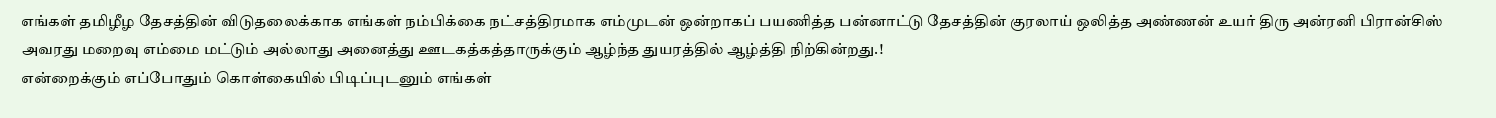எங்கள் தமிழீழ தேசத்தின் விடுதலைக்காக எங்கள் நம்பிக்கை நட்சத்திரமாக எம்முடன் ஒன்றாகப் பயணித்த பன்னாட்டு தேசத்தின் குரலாய் ஒலித்த அண்ணன் உயர் திரு அன்ரனி பிரான்சிஸ் அவரது மறைவு எம்மை மட்டும் அல்லாது அனைத்து ஊடகத்கத்தாருக்கும் ஆழ்ந்த துயரத்தில் ஆழ்த்தி நிற்கின்றது.!
என்றைக்கும் எப்போதும் கொள்கையில் பிடிப்புடனும் எங்கள்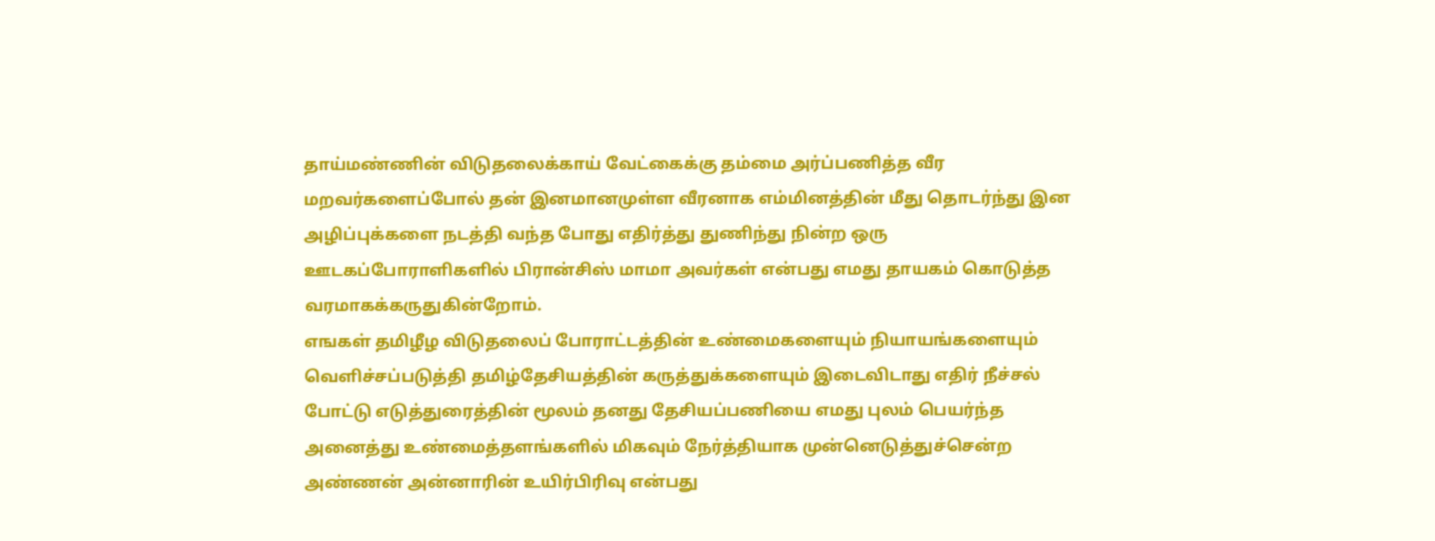தாய்மண்ணின் விடுதலைக்காய் வேட்கைக்கு தம்மை அர்ப்பணித்த வீர மறவர்களைப்போல் தன் இனமானமுள்ள வீரனாக எம்மினத்தின் மீது தொடர்ந்து இன அழிப்புக்களை நடத்தி வந்த போது எதிர்த்து துணிந்து நின்ற ஒரு ஊடகப்போராளிகளில் பிரான்சிஸ் மாமா அவர்கள் என்பது எமது தாயகம் கொடுத்த வரமாகக்கருதுகின்றோம்.
எஙகள் தமிழீழ விடுதலைப் போராட்டத்தின் உண்மைகளையும் நியாயங்களையும் வெளிச்சப்படுத்தி தமிழ்தேசியத்தின் கருத்துக்களையும் இடைவிடாது எதிர் நீச்சல் போட்டு எடுத்துரைத்தின் மூலம் தனது தேசியப்பணியை எமது புலம் பெயர்ந்த அனைத்து உண்மைத்தளங்களில் மிகவும் நேர்த்தியாக முன்னெடுத்துச்சென்ற அண்ணன் அன்னாரின் உயிர்பிரிவு என்பது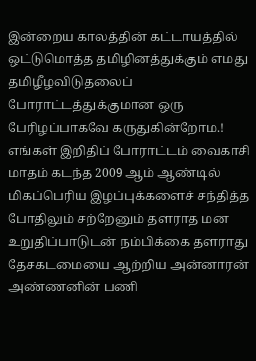இன்றைய காலத்தின் கட்டாயத்தில் ஒட்டுமொத்த தமிழினத்துக்கும் எமது தமிழீழவிடுதலைப் போராட்டத்துக்குமான ஒரு பேரிழப்பாகவே கருதுகின்றோம.!
எங்கள் இறிதிப் போராட்டம் வைகாசி மாதம் கடந்த 2009 ஆம் ஆண்டில் மிகப்பெரிய இழப்புக்களைச் சந்தித்த போதிலும் சற்றேனும் தளராத மன உறுதிப்பாடுடன் நம்பிக்கை தளராது தேசகடமையை ஆற்றிய அன்னாரன் அண்ணனின் பணி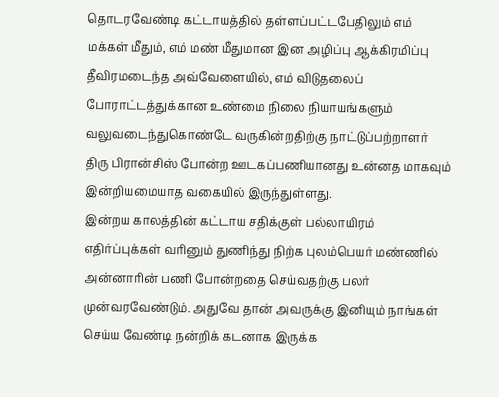தொடரவேண்டி கட்டாயத்தில் தள்ளப்பட்டபேதிலும் எம் மக்கள் மீதும், எம் மண் மீதுமான இன அழிப்பு ஆக்கிரமிப்பு தீவிரமடைந்த அவ்வேளையில், எம் விடுதலைப் போராட்டத்துக்கான உண்மை நிலை நியாயங்களும் வலுவடைந்துகொண்டே வருகின்றதிற்கு நாட்டுப்பற்றாளர் திரு பிரான்சிஸ் போன்ற ஊடகப்பணியானது உன்னத மாகவும் இன்றியமையாத வகையில் இருந்துள்ளது.
இன்றய காலத்தின் கட்டாய சதிக்குள் பல்லாயிரம் எதிர்ப்புக்கள் வரினும் துணிந்து நிற்க புலம்பெயர் மண்ணில் அன்னாரின் பணி போன்றதை செய்வதற்கு பலர் முன்வரவேண்டும். அதுவே தான் அவருக்கு இனியும் நாங்கள் செய்ய வேண்டி நன்றிக் கடனாக இருக்க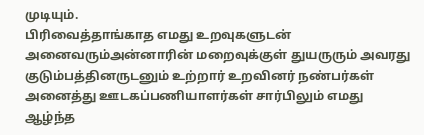முடியும்.
பிரிவைத்தாங்காத எமது உறவுகளுடன் அனைவரும்அன்னாரின் மறைவுக்குள் துயருரும் அவரது குடும்பத்தினருடனும் உற்றார் உறவினர் நண்பர்கள் அனைத்து ஊடகப்பணியாளர்கள் சார்பிலும் எமது ஆழ்ந்த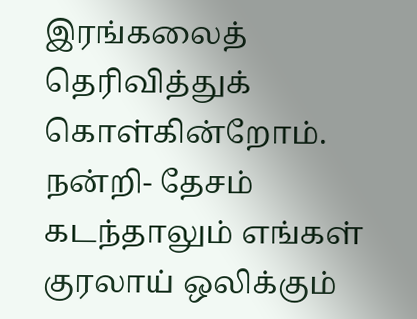இரங்கலைத் தெரிவித்துக் கொள்கின்றோம்.
நன்றி- தேசம் கடந்தாலும் எங்கள் குரலாய் ஒலிக்கும்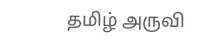தமிழ் அருவி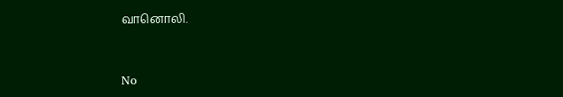வானொலி.


No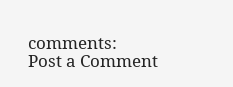comments:
Post a Comment